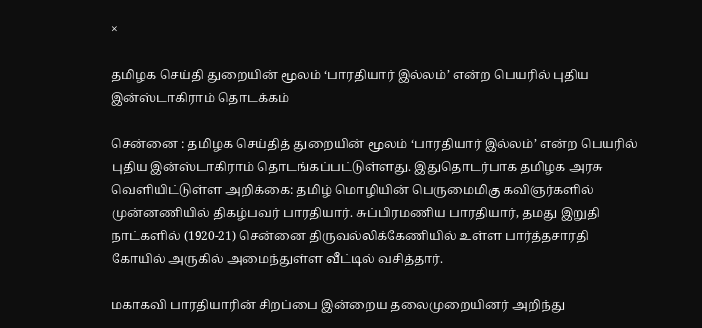×

தமிழக செய்தி துறையின் மூலம் ‘பாரதியார் இல்லம்’ என்ற பெயரில் புதிய இன்ஸ்டாகிராம் தொடக்கம்

சென்னை : தமிழக செய்தித் துறையின் மூலம் ‘பாரதியார் இல்லம்’ என்ற பெயரில் புதிய இன்ஸ்டாகிராம் தொடங்கப்பட்டுள்ளது. இதுதொடர்பாக தமிழக அரசு வெளியிட்டுள்ள அறிக்கை: தமிழ் மொழியின் பெருமைமிகு கவிஞர்களில் முன்னணியில் திகழ்பவர் பாரதியார். சுப்பிரமணிய பாரதியார், தமது இறுதி நாட்களில் (1920-21) சென்னை திருவல்லிக்கேணியில் உள்ள பார்த்தசாரதி கோயில் அருகில் அமைந்துள்ள வீட்டில் வசித்தார்.

மகாகவி பாரதியாரின் சிறப்பை இன்றைய தலைமுறையினர் அறிந்து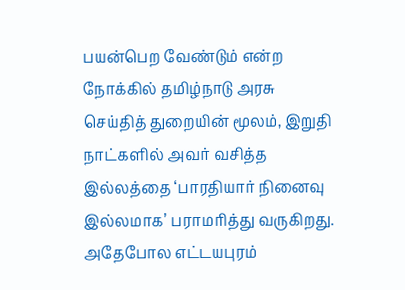பயன்பெற வேண்டும் என்ற நோக்கில் தமிழ்நாடு அரசு செய்தித் துறையின் மூலம், இறுதி நாட்களில் அவர் வசித்த இல்லத்தை ‘பாரதியார் நினைவு இல்லமாக’ பராமரித்து வருகிறது. அதேபோல எட்டயபுரம்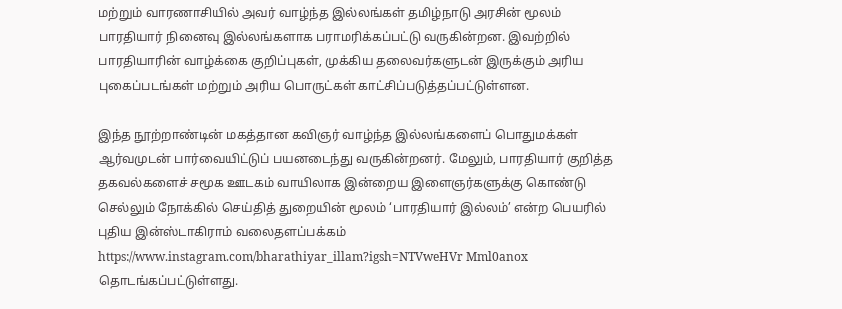மற்றும் வாரணாசியில் அவர் வாழ்ந்த இல்லங்கள் தமிழ்நாடு அரசின் மூலம் பாரதியார் நினைவு இல்லங்களாக பராமரிக்கப்பட்டு வருகின்றன. இவற்றில் பாரதியாரின் வாழ்க்கை குறிப்புகள், முக்கிய தலைவர்களுடன் இருக்கும் அரிய புகைப்படங்கள் மற்றும் அரிய பொருட்கள் காட்சிப்படுத்தப்பட்டுள்ளன.

இந்த நூற்றாண்டின் மகத்தான கவிஞர் வாழ்ந்த இல்லங்களைப் பொதுமக்கள் ஆர்வமுடன் பார்வையிட்டுப் பயனடைந்து வருகின்றனர். மேலும், பாரதியார் குறித்த தகவல்களைச் சமூக ஊடகம் வாயிலாக இன்றைய இளைஞர்களுக்கு கொண்டு செல்லும் நோக்கில் செய்தித் துறையின் மூலம் ‘பாரதியார் இல்லம்’ என்ற பெயரில் புதிய இன்ஸ்டாகிராம் வலைதளப்பக்கம் https://www.instagram.com/bharathiyar_illam?igsh=NTVweHVr Mml0anox தொடங்கப்பட்டுள்ளது.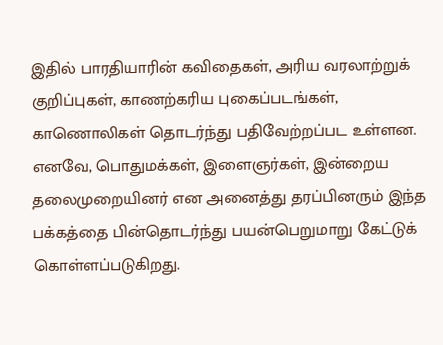இதில் பாரதியாரின் கவிதைகள், அரிய வரலாற்றுக் குறிப்புகள், காணற்கரிய புகைப்படங்கள், காணொலிகள் தொடர்ந்து பதிவேற்றப்பட உள்ளன. எனவே, பொதுமக்கள், இளைஞர்கள், இன்றைய தலைமுறையினர் என அனைத்து தரப்பினரும் இந்த பக்கத்தை பின்தொடர்ந்து பயன்பெறுமாறு கேட்டுக் கொள்ளப்படுகிறது.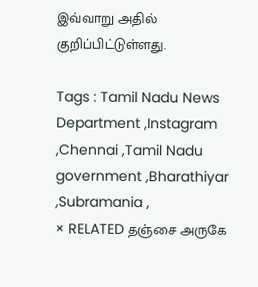இவ்வாறு அதில் குறிப்பிட்டுள்ளது.

Tags : Tamil Nadu News Department ,Instagram ,Chennai ,Tamil Nadu government ,Bharathiyar ,Subramania ,
× RELATED தஞ்சை அருகே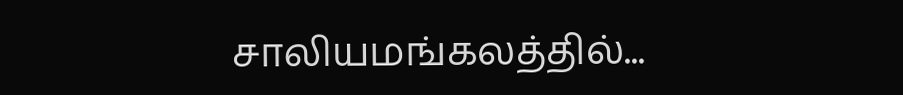சாலியமங்கலத்தில்...